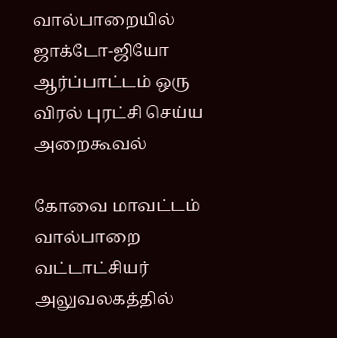வால்பாறையில் ஜாக்டோ-ஜியோ ஆர்ப்பாட்டம் ஒரு விரல் புரட்சி செய்ய அறைகூவல்

கோவை மாவட்டம் வால்பாறை வட்டாட்சியர் அலுவலகத்தில்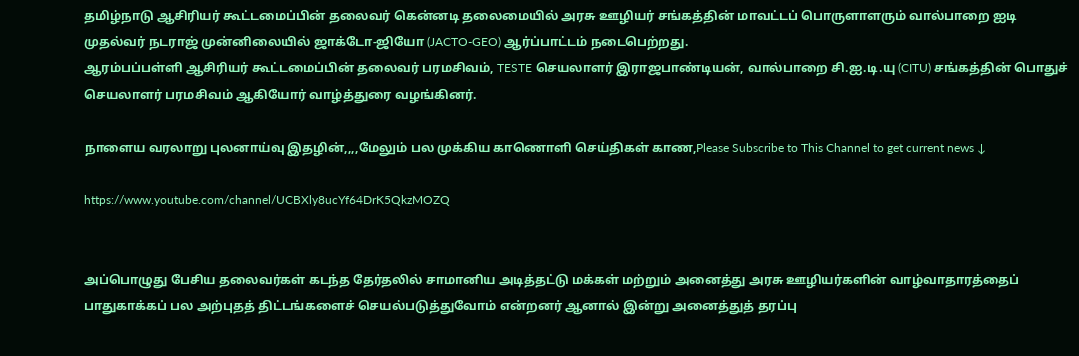தமிழ்நாடு ஆசிரியர் கூட்டமைப்பின் தலைவர் கென்னடி தலைமையில் அரசு ஊழியர் சங்கத்தின் மாவட்டப் பொருளாளரும் வால்பாறை ஐடி முதல்வர் நடராஜ் முன்னிலையில் ஜாக்டோ-ஜியோ (JACTO-GEO) ஆர்ப்பாட்டம் நடைபெற்றது.
ஆரம்பப்பள்ளி ஆசிரியர் கூட்டமைப்பின் தலைவர் பரமசிவம், TESTE செயலாளர் இராஜபாண்டியன், வால்பாறை சி.ஐ.டி.யு (CITU) சங்கத்தின் பொதுச் செயலாளர் பரமசிவம் ஆகியோர் வாழ்த்துரை வழங்கினர்.

நாளைய வரலாறு புலனாய்வு இதழின்,,,,மேலும் பல முக்கிய காணொளி செய்திகள் காண,Please Subscribe to This Channel to get current news ↓

https://www.youtube.com/channel/UCBXly8ucYf64DrK5QkzMOZQ


அப்பொழுது பேசிய தலைவர்கள் கடந்த தேர்தலில் சாமானிய அடித்தட்டு மக்கள் மற்றும் அனைத்து அரசு ஊழியர்களின் வாழ்வாதாரத்தைப் பாதுகாக்கப் பல அற்புதத் திட்டங்களைச் செயல்படுத்துவோம் என்றனர் ஆனால் இன்று அனைத்துத் தரப்பு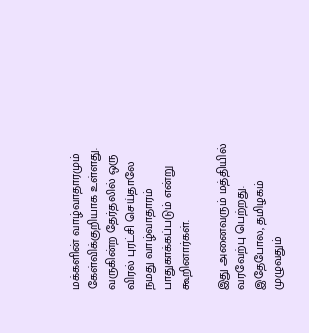மக்களின் வாழ்வாதாரமும் கேள்விக்குறியாக உள்ளது. வருகின்ற தேர்தலில் ஒரு விரல் புரட்சி செய்தாலே நமது வாழ்வாதாரம் பாதுகாக்கப்படும் என்று கூறினார்கள்.

இது அனைவரும் மத்தியில் வரவேற்பு பெற்றது. இதேபோல, தமிழகம் முழுவதும்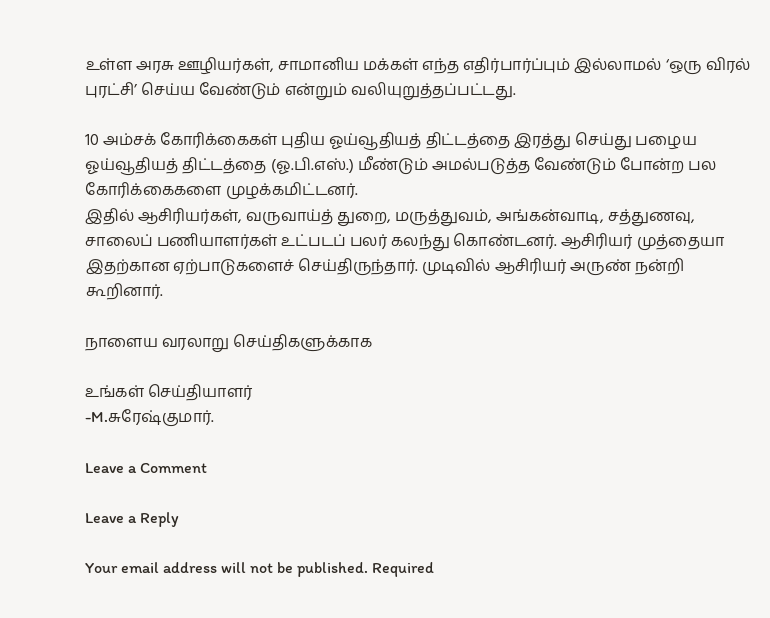உள்ள அரசு ஊழியர்கள், சாமானிய மக்கள் எந்த எதிர்பார்ப்பும் இல்லாமல் ‘ஒரு விரல் புரட்சி’ செய்ய வேண்டும் என்றும் வலியுறுத்தப்பட்டது.

10 அம்சக் கோரிக்கைகள் புதிய ஓய்வூதியத் திட்டத்தை இரத்து செய்து பழைய ஓய்வூதியத் திட்டத்தை (ஓ.பி.எஸ்.) மீண்டும் அமல்படுத்த வேண்டும் போன்ற பல கோரிக்கைகளை முழக்கமிட்டனர்.
இதில் ஆசிரியர்கள், வருவாய்த் துறை, மருத்துவம், அங்கன்வாடி, சத்துணவு, சாலைப் பணியாளர்கள் உட்படப் பலர் கலந்து கொண்டனர். ஆசிரியர் முத்தையா இதற்கான ஏற்பாடுகளைச் செய்திருந்தார். முடிவில் ஆசிரியர் அருண் நன்றி கூறினார்.

நாளைய வரலாறு செய்திகளுக்காக

உங்கள் செய்தியாளர்
-M.சுரேஷ்குமார்.

Leave a Comment

Leave a Reply

Your email address will not be published. Required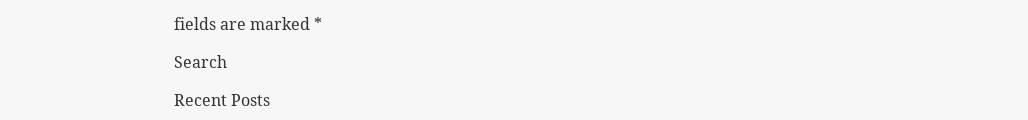fields are marked *

Search

Recent Posts